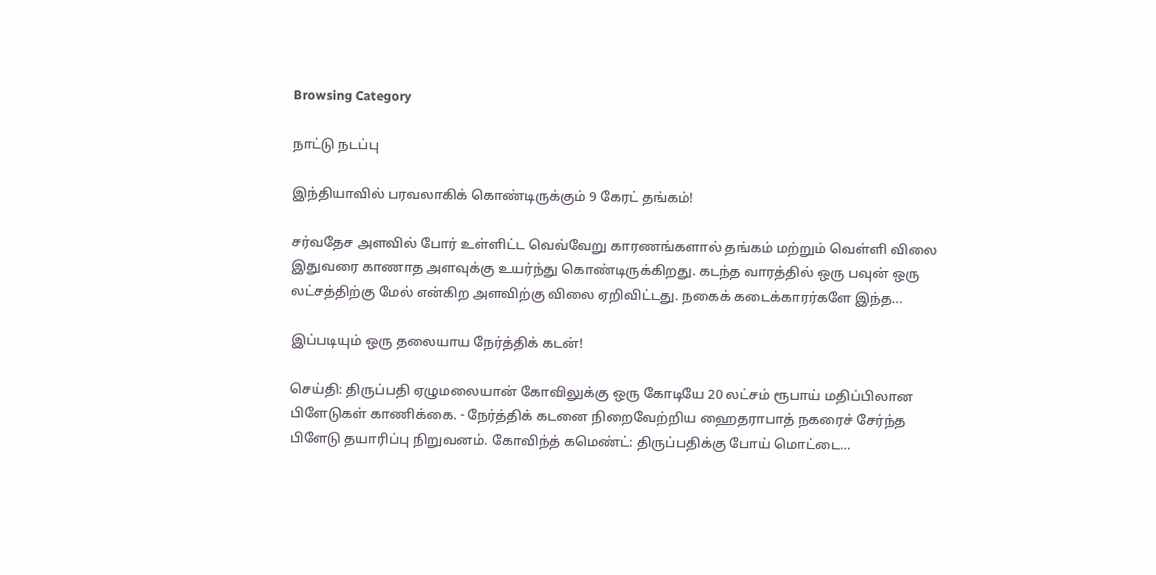Browsing Category

நாட்டு நடப்பு

இந்தியாவில் பரவலாகிக் கொண்டிருக்கும் 9 கேரட் தங்கம்!

சர்வதேச அளவில் போர் உள்ளிட்ட வெவ்வேறு காரணங்களால் தங்கம் மற்றும் வெள்ளி விலை இதுவரை காணாத அளவுக்கு உயர்ந்து கொண்டிருக்கிறது. கடந்த வாரத்தில் ஒரு பவுன் ஒரு லட்சத்திற்கு மேல் என்கிற அளவிற்கு விலை ஏறிவிட்டது. நகைக் கடைக்காரர்களே இந்த…

இப்படியும் ஒரு தலையாய நேர்த்திக் கடன்!

செய்தி: திருப்பதி ஏழுமலையான் கோவிலுக்கு ஒரு கோடியே 20 லட்சம் ரூபாய் மதிப்பிலான பிளேடுகள் காணிக்கை. - நேர்த்திக் கடனை நிறைவேற்றிய ஹைதராபாத் நகரைச் சேர்ந்த பிளேடு தயாரிப்பு நிறுவனம். கோவிந்த் கமெண்ட்: திருப்பதிக்கு போய் மொட்டை…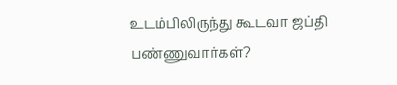உடம்பிலிருந்து கூடவா ஜப்தி பண்ணுவார்கள்?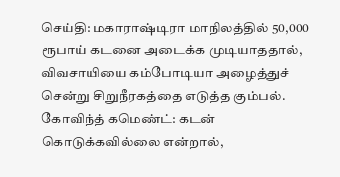செய்தி: மகாராஷ்டிரா மாநிலத்தில் 50,000 ரூபாய் கடனை அடைக்க முடியாததால், விவசாயியை கம்போடியா அழைத்துச் சென்று சிறுநீரகத்தை எடுத்த கும்பல். கோவிந்த் கமெண்ட்: கடன் கொடுக்கவில்லை என்றால்,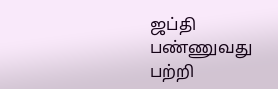ஜப்தி பண்ணுவது பற்றி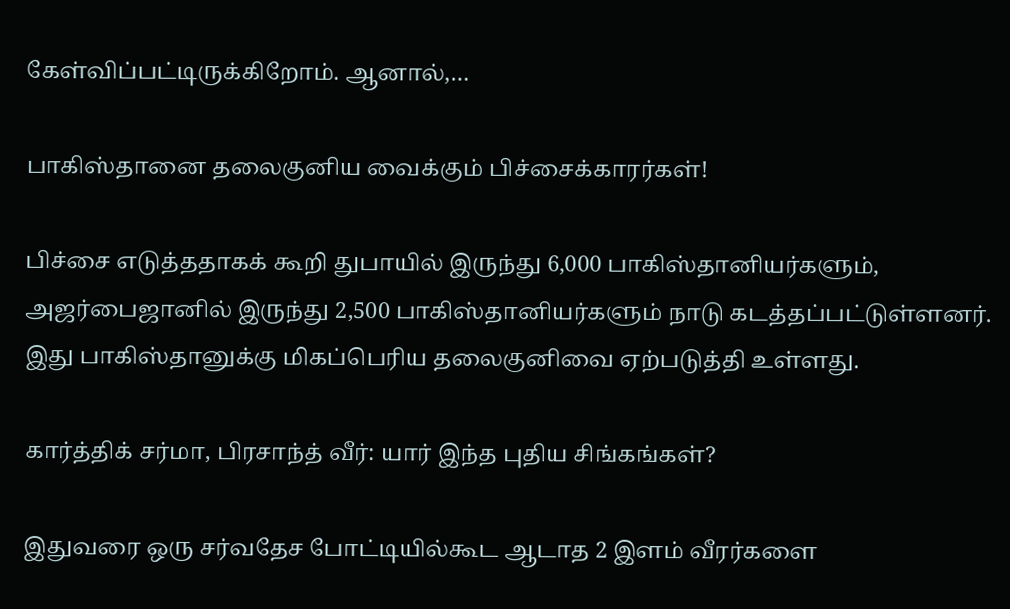கேள்விப்பட்டிருக்கிறோம். ஆனால்,…

பாகிஸ்தானை தலைகுனிய வைக்கும் பிச்சைக்காரர்கள்!

பிச்சை எடுத்ததாகக் கூறி துபாயில் இருந்து 6,000 பாகிஸ்தானியர்களும், அஜர்பைஜானில் இருந்து 2,500 பாகிஸ்தானியர்களும் நாடு கடத்தப்பட்டுள்ளனர். இது பாகிஸ்தானுக்கு மிகப்பெரிய தலைகுனிவை ஏற்படுத்தி உள்ளது.

கார்த்திக் சர்மா, பிரசாந்த் வீர்: யார் இந்த புதிய சிங்கங்கள்?

இதுவரை ஒரு சர்வதேச போட்டியில்கூட ஆடாத 2 இளம் வீரர்களை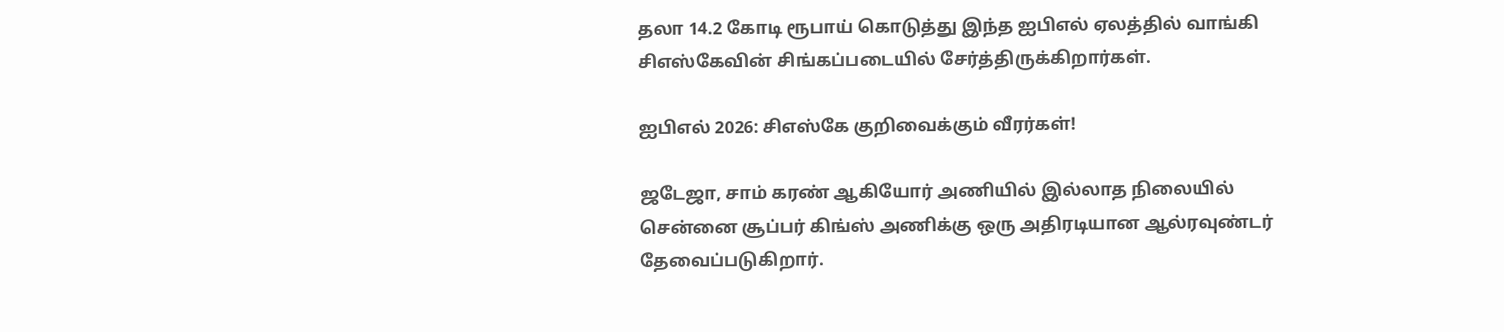தலா 14.2 கோடி ரூபாய் கொடுத்து இந்த ஐபிஎல் ஏலத்தில் வாங்கி சிஎஸ்கேவின் சிங்கப்படையில் சேர்த்திருக்கிறார்கள்.

ஐபிஎல் 2026: சிஎஸ்கே குறிவைக்கும் வீரர்கள்!

ஜடேஜா, சாம் கரண் ஆகியோர் அணியில் இல்லாத நிலையில் சென்னை சூப்பர் கிங்ஸ் அணிக்கு ஒரு அதிரடியான ஆல்ரவுண்டர் தேவைப்படுகிறார்.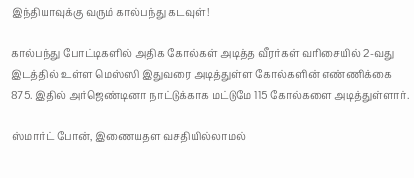இந்தியாவுக்கு வரும் கால்பந்து கடவுள்!

கால்பந்து போட்டிகளில் அதிக கோல்கள் அடித்த வீரர்கள் வரிசையில் 2-வது இடத்தில் உள்ள மெஸ்ஸி இதுவரை அடித்துள்ள கோல்களின் எண்ணிக்கை 875. இதில் அர்ஜெண்டினா நாட்டுக்காக மட்டுமே 115 கோல்களை அடித்துள்ளார்.

ஸ்மார்ட் போன், இணையதள வசதியில்லாமல்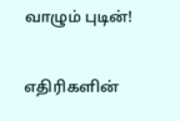வாழும் புடின்!

எதிரிகளின்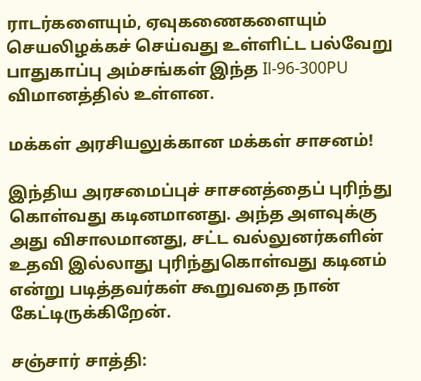ராடர்களையும், ஏவுகணைகளையும் செயலிழக்கச் செய்வது உள்ளிட்ட பல்வேறு பாதுகாப்பு அம்சங்கள் இந்த Il-96-300PU விமானத்தில் உள்ளன.

மக்கள் அரசியலுக்கான மக்கள் சாசனம்!

இந்திய அரசமைப்புச் சாசனத்தைப் புரிந்து கொள்வது கடினமானது. அந்த அளவுக்கு அது விசாலமானது, சட்ட வல்லுனர்களின் உதவி இல்லாது புரிந்துகொள்வது கடினம் என்று படித்தவர்கள் கூறுவதை நான் கேட்டிருக்கிறேன்.

சஞ்சார் சாத்தி: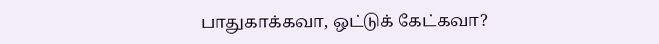பாதுகாக்கவா, ஒட்டுக் கேட்கவா?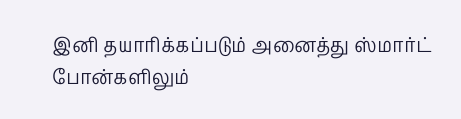இனி தயாரிக்கப்படும் அனைத்து ஸ்மார்ட் போன்களிலும்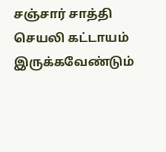சஞ்சார் சாத்தி செயலி கட்டாயம் இருக்கவேண்டும்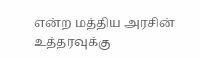என்ற மத்திய அரசின் உத்தரவுக்கு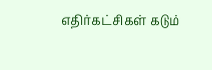எதிர்கட்சிகள் கடும்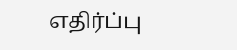எதிர்ப்பு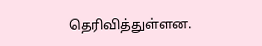தெரிவித்துள்ளன.